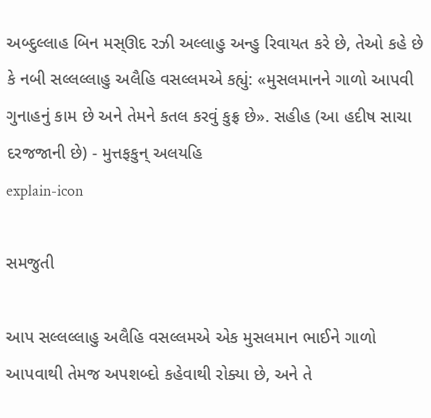અબ્દુલ્લાહ બિન મસ્ઊદ રઝી અલ્લાહુ અન્હુ રિવાયત કરે છે, તેઓ કહે છે કે નબી સલ્લલ્લાહુ અલૈહિ વસલ્લમએ કહ્યું: «મુસલમાનને ગાળો આપવી ગુનાહનું કામ છે અને તેમને કતલ કરવું કુફ્ર છે». સહીહ (આ હદીષ સાચા દરજજાની છે) - મુત્તફકુન્ અલયહિ
explain-icon

સમજુતી

આપ સલ્લલ્લાહુ અલૈહિ વસલ્લમએ એક મુસલમાન ભાઈને ગાળો આપવાથી તેમજ અપશબ્દો કહેવાથી રોક્યા છે, અને તે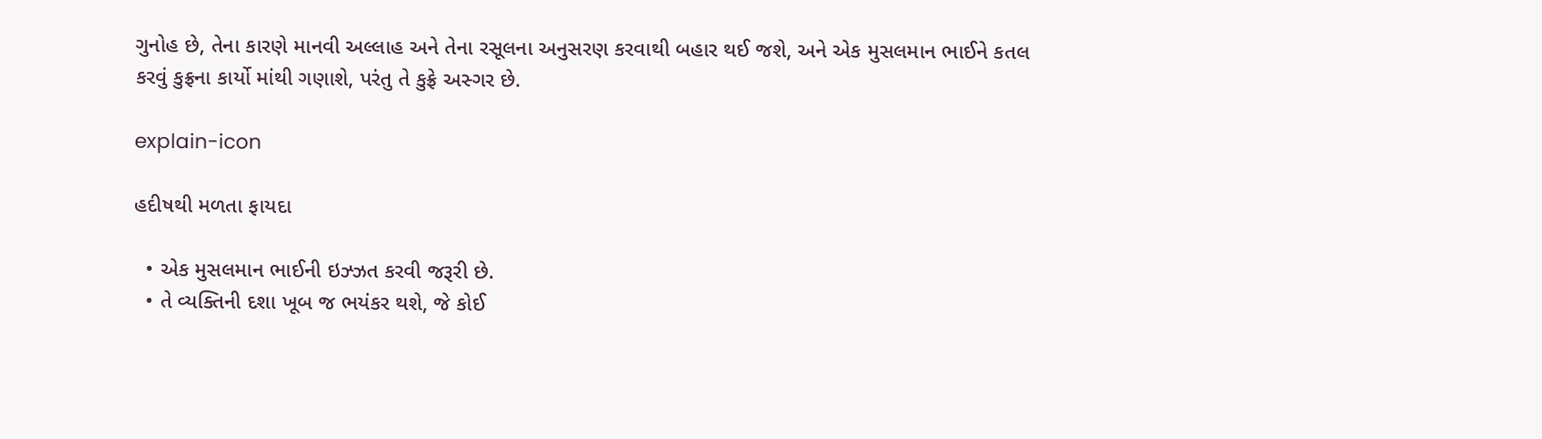ગુનોહ છે, તેના કારણે માનવી અલ્લાહ અને તેના રસૂલના અનુસરણ કરવાથી બહાર થઈ જશે, અને એક મુસલમાન ભાઈને કતલ કરવું કુફ્રના કાર્યો માંથી ગણાશે, પરંતુ તે કુફ્રે અસ્ગર છે.

explain-icon

હદીષથી મળતા ફાયદા

  • એક મુસલમાન ભાઈની ઇઝ્ઝત કરવી જરૂરી છે.
  • તે વ્યક્તિની દશા ખૂબ જ ભયંકર થશે, જે કોઈ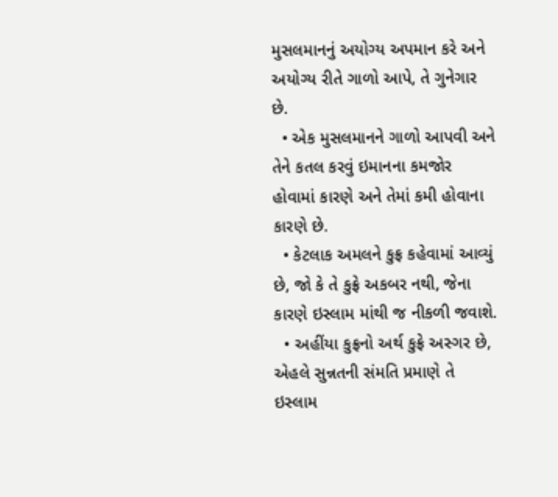મુસલમાનનું અયોગ્ય અપમાન કરે અને અયોગ્ય રીતે ગાળો આપે, તે ગુનેગાર છે.
  • એક મુસલમાનને ગાળો આપવી અને તેને કતલ કરવું ઇમાનના કમજોર હોવામાં કારણે અને તેમાં કમી હોવાના કારણે છે.
  • કેટલાક અમલને કુફ્ર કહેવામાં આવ્યું છે, જો કે તે કુફ્રે અકબર નથી, જેના કારણે ઇસ્લામ માંથી જ નીકળી જવાશે.
  • અહીંયા કુફ્રનો અર્થ કુફ્રે અસ્ગર છે, એહલે સુન્નતની સંમતિ પ્રમાણે તે ઇસ્લામ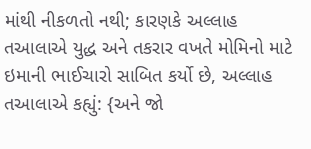માંથી નીકળતો નથી; કારણકે અલ્લાહ તઆલાએ યુદ્ધ અને તકરાર વખતે મોમિનો માટે ઇમાની ભાઈચારો સાબિત કર્યો છે, અલ્લાહ તઆલાએ કહ્યું: {અને જો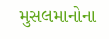મુસલમાનોના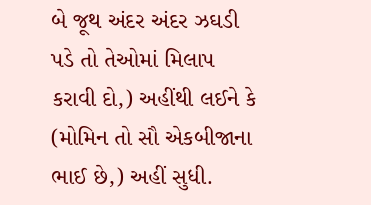બે જૂથ અંદર અંદર ઝઘડી પડે તો તેઓમાં મિલાપ કરાવી દો,) અહીંથી લઈને કે (મોમિન તો સૌ એકબીજાના ભાઈ છે,) અહીં સુધી.